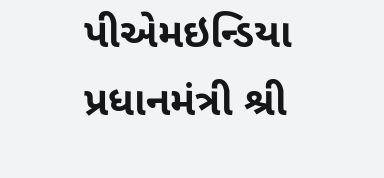પીએમઇન્ડિયા
પ્રધાનમંત્રી શ્રી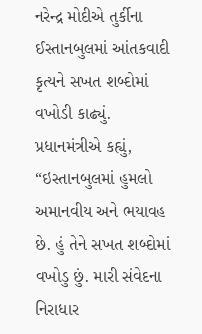નરેન્દ્ર મોદીએ તુર્કીના ઈસ્તાનબુલમાં આંતકવાદી કૃત્યને સખત શબ્દોમાં વખોડી કાઢ્યું.
પ્રધાનમંત્રીએ કહ્યું, “ઇસ્તાનબુલમાં હુમલો અમાનવીય અને ભયાવહ છે. હું તેને સખત શબ્દોમાં વખોડુ છું. મારી સંવેદના નિરાધાર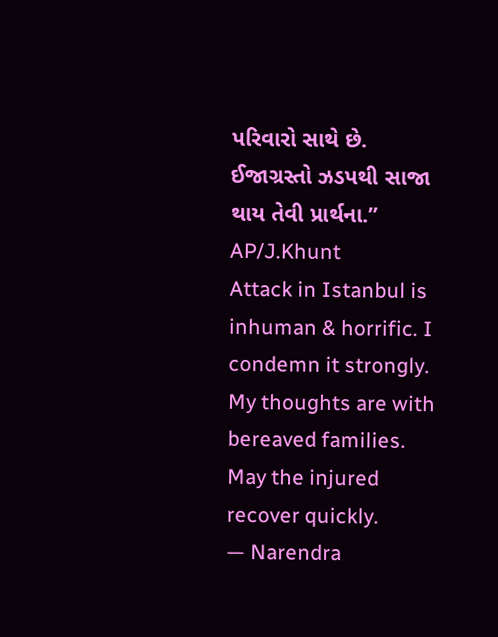પરિવારો સાથે છે. ઈજાગ્રસ્તો ઝડપથી સાજા થાય તેવી પ્રાર્થના.”
AP/J.Khunt
Attack in Istanbul is inhuman & horrific. I condemn it strongly. My thoughts are with bereaved families. May the injured recover quickly.
— Narendra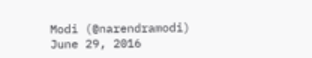Modi (@narendramodi) June 29, 2016